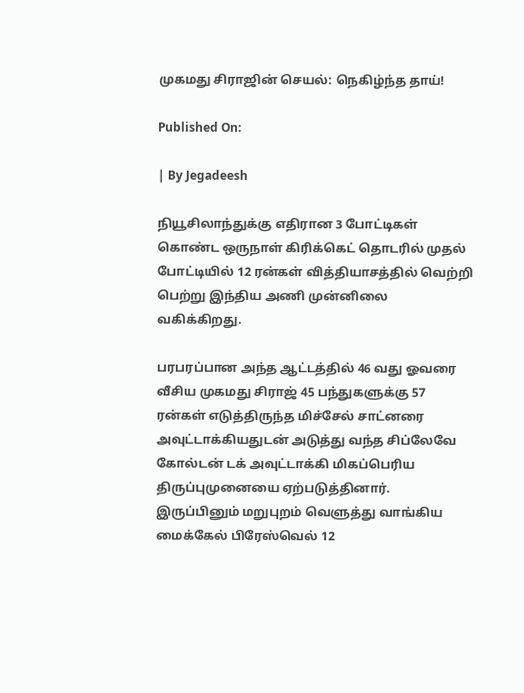முகமது சிராஜின் செயல்: நெகிழ்ந்த தாய்!

Published On:

| By Jegadeesh

நியூசிலாந்துக்கு எதிரான 3 போட்டிகள் கொண்ட ஒருநாள் கிரிக்கெட் தொடரில் முதல் போட்டியில் 12 ரன்கள் வித்தியாசத்தில் வெற்றி பெற்று இந்திய அணி முன்னிலை வகிக்கிறது.

பரபரப்பான அந்த ஆட்டத்தில் 46 வது ஓவரை வீசிய முகமது சிராஜ் 45 பந்துகளுக்கு 57 ரன்கள் எடுத்திருந்த மிச்சேல் சாட்னரை அவுட்டாக்கியதுடன் அடுத்து வந்த சிப்லேவே கோல்டன் டக் அவுட்டாக்கி மிகப்பெரிய திருப்புமுனையை ஏற்படுத்தினார். இருப்பினும் மறுபுறம் வெளுத்து வாங்கிய மைக்கேல் பிரேஸ்வெல் 12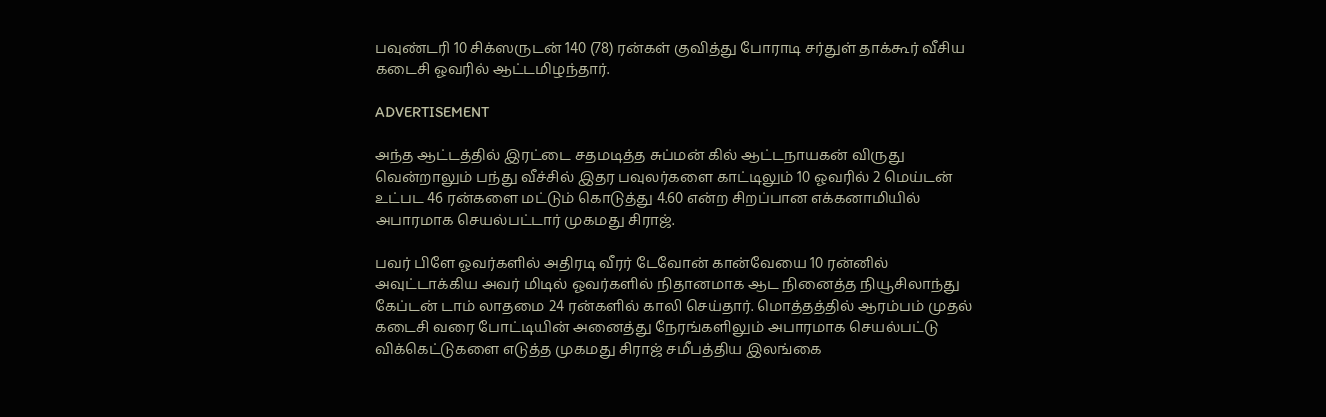பவுண்டரி 10 சிக்ஸருடன் 140 (78) ரன்கள் குவித்து போராடி சர்துள் தாக்கூர் வீசிய கடைசி ஓவரில் ஆட்டமிழந்தார்.

ADVERTISEMENT

அந்த ஆட்டத்தில் இரட்டை சதமடித்த சுப்மன் கில் ஆட்டநாயகன் விருது வென்றாலும் பந்து வீச்சில் இதர பவுலர்களை காட்டிலும் 10 ஓவரில் 2 மெய்டன் உட்பட 46 ரன்களை மட்டும் கொடுத்து 4.60 என்ற சிறப்பான எக்கனாமியில் அபாரமாக செயல்பட்டார் முகமது சிராஜ்.

பவர் பிளே ஓவர்களில் அதிரடி வீரர் டேவோன் கான்வேயை 10 ரன்னில் அவுட்டாக்கிய அவர் மிடில் ஓவர்களில் நிதானமாக ஆட நினைத்த நியூசிலாந்து கேப்டன் டாம் லாதமை 24 ரன்களில் காலி செய்தார். மொத்தத்தில் ஆரம்பம் முதல் கடைசி வரை போட்டியின் அனைத்து நேரங்களிலும் அபாரமாக செயல்பட்டு விக்கெட்டுகளை எடுத்த முகமது சிராஜ் சமீபத்திய இலங்கை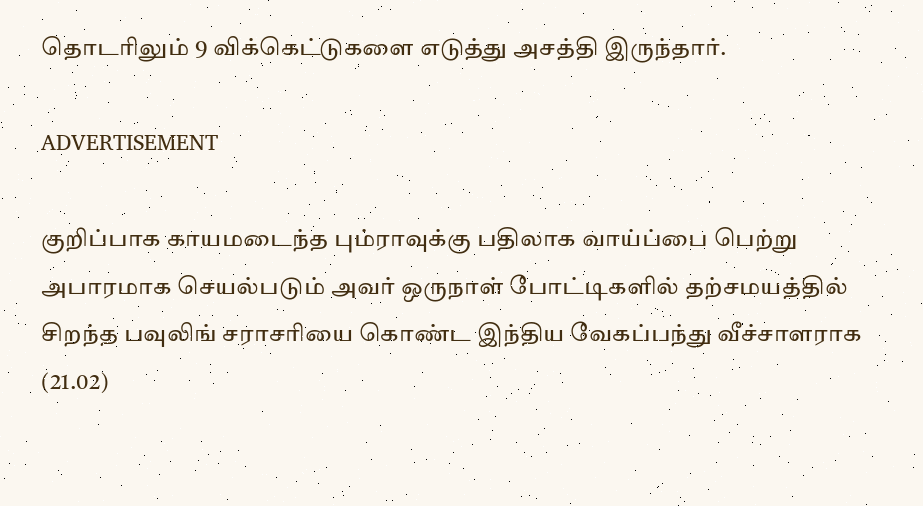தொடரிலும் 9 விக்கெட்டுகளை எடுத்து அசத்தி இருந்தார்.

ADVERTISEMENT

குறிப்பாக காயமடைந்த பும்ராவுக்கு பதிலாக வாய்ப்பை பெற்று அபாரமாக செயல்படும் அவர் ஒருநாள் போட்டிகளில் தற்சமயத்தில் சிறந்த பவுலிங் சராசரியை கொண்ட இந்திய வேகப்பந்து வீச்சாளராக (21.02)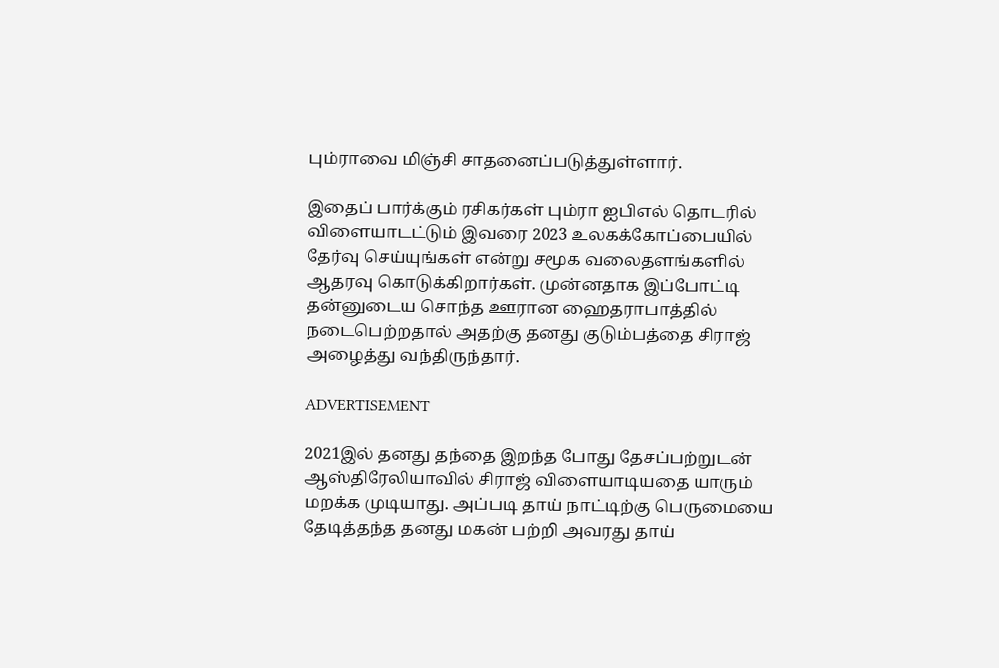பும்ராவை மிஞ்சி சாதனைப்படுத்துள்ளார்.

இதைப் பார்க்கும் ரசிகர்கள் பும்ரா ஐபிஎல் தொடரில் விளையாடட்டும் இவரை 2023 உலகக்கோப்பையில் தேர்வு செய்யுங்கள் என்று சமூக வலைதளங்களில் ஆதரவு கொடுக்கிறார்கள். முன்னதாக இப்போட்டி தன்னுடைய சொந்த ஊரான ஹைதராபாத்தில் நடைபெற்றதால் அதற்கு தனது குடும்பத்தை சிராஜ் அழைத்து வந்திருந்தார்.

ADVERTISEMENT

2021இல் தனது தந்தை இறந்த போது தேசப்பற்றுடன் ஆஸ்திரேலியாவில் சிராஜ் விளையாடியதை யாரும் மறக்க முடியாது. அப்படி தாய் நாட்டிற்கு பெருமையை தேடித்தந்த தனது மகன் பற்றி அவரது தாய்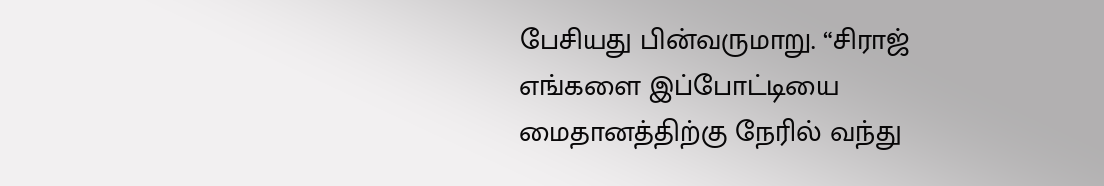பேசியது பின்வருமாறு. “சிராஜ் எங்களை இப்போட்டியை மைதானத்திற்கு நேரில் வந்து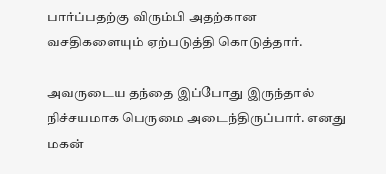பார்ப்பதற்கு விரும்பி அதற்கான வசதிகளையும் ஏற்படுத்தி கொடுத்தார்.

அவருடைய தந்தை இப்போது இருந்தால் நிச்சயமாக பெருமை அடைந்திருப்பார். எனது மகன்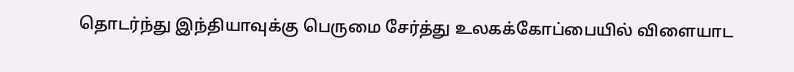தொடர்ந்து இந்தியாவுக்கு பெருமை சேர்த்து உலகக்கோப்பையில் விளையாட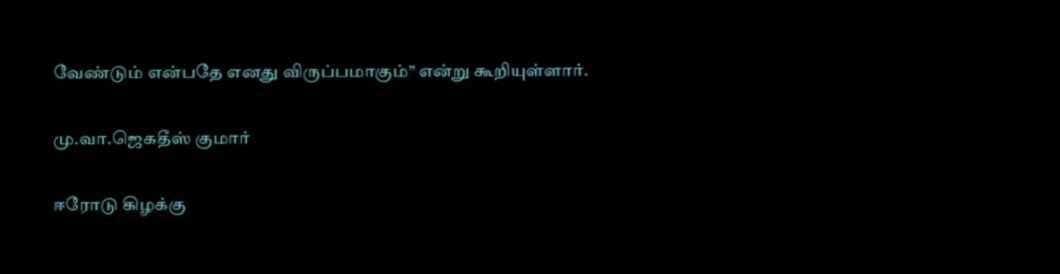வேண்டும் என்பதே எனது விருப்பமாகும்” என்று கூறியுள்ளார்.

மு.வா.ஜெகதீஸ் குமார்

ஈரோடு கிழக்கு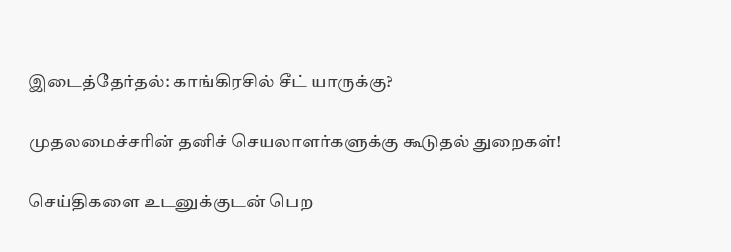இடைத்தேர்தல்: காங்கிரசில் சீட் யாருக்கு?

முதலமைச்சரின் தனிச் செயலாளர்களுக்கு கூடுதல் துறைகள்!

செய்திகளை உடனுக்குடன் பெற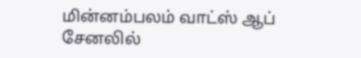மின்னம்பலம் வாட்ஸ் ஆப் சேனலில்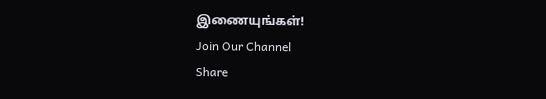இணையுங்கள்!
Join Our Channel
Share